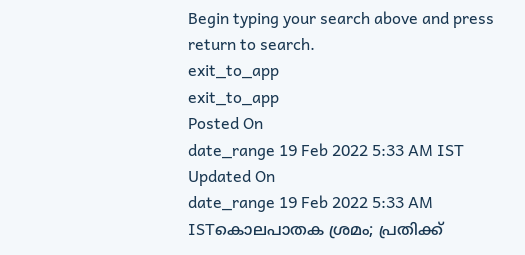Begin typing your search above and press return to search.
exit_to_app
exit_to_app
Posted On
date_range 19 Feb 2022 5:33 AM IST Updated On
date_range 19 Feb 2022 5:33 AM ISTകൊലപാതക ശ്രമം; പ്രതിക്ക്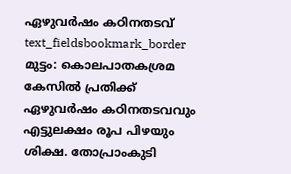ഏഴുവർഷം കഠിനതടവ്
text_fieldsbookmark_border
മുട്ടം: കൊലപാതകശ്രമ കേസിൽ പ്രതിക്ക് ഏഴുവർഷം കഠിനതടവവും എട്ടുലക്ഷം രൂപ പിഴയും ശിക്ഷ. തോപ്രാംകുടി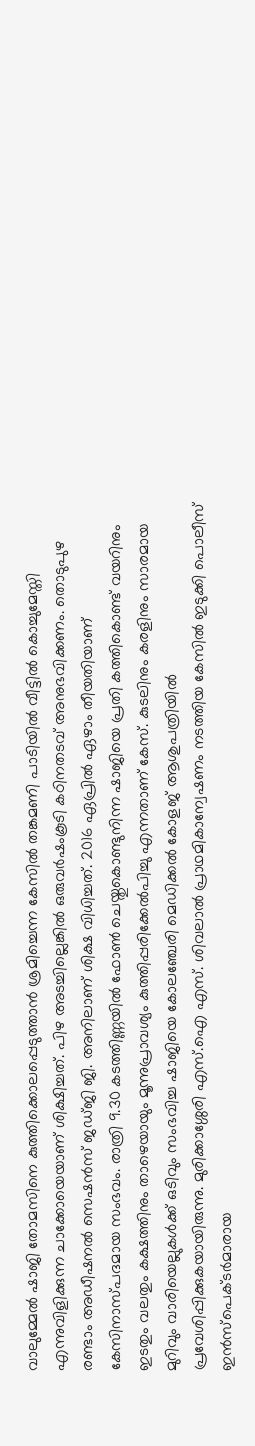വാലുമ്മേൽ ഷാജി തോമസിനെ കുത്തിക്കൊലപ്പെടുത്താൻ ശ്രമിച്ചെന്ന കേസിൽ തങ്കമണി പാടിയിൽ വീട്ടിൽ കൊച്ചുമേസ്തി എന്നുവിളിക്കുന്ന ചാക്കോയെയാണ് ശിക്ഷിച്ചത്. പിഴ അടച്ചില്ലെങ്കിൽ ഒരുവർഷംകൂടി കഠിനതടവ് അനുഭവിക്കണം. തൊടുപുഴ രണ്ടാം അഡീഷനൽ സെഷൻസ് ജഡ്ജി ജി. അനിലാണ് ശിക്ഷ വിധിച്ചത്. 2016 ഏപ്രിൽ ഏഴാം തീയതിയാണ് കേസിനാസ്പദമായ സംഭവം. രാത്രി 9.30 കടത്തിണ്ണയിൽ ഫോൺ ചെയ്തുകൊണ്ടുനിന്ന ഷാജിയെ പ്രതി കത്തികൊണ്ട് വയറിനും ഇടതും വലതും കക്ഷത്തിനും താഴെയായും മൂന്നുപ്രാവശ്യം കുത്തിപ്പരിക്കേൽപിച്ചു എന്നതാണ് കേസ്. കുടലിനും കരളിനും സാരമായ മുറിവും വാരിയെല്ലുകൾക്ക് ഒടിവും സംഭവിച്ച ഷാജിയെ കോലഞ്ചേരി മെഡിക്കൽ കോളജ് ആശുപത്രിയിൽ പ്രവേശിപ്പിക്കുകയായിരുന്നു. മുരിക്കാശ്ശേരി എസ്.ഐ എസ്. ശിവലാൽ പ്രാഥമികാന്വേഷണം നടത്തിയ കേസിൽ ഇടുക്കി പൊലീസ് ഇൻസ്പെക്ടർമാരായ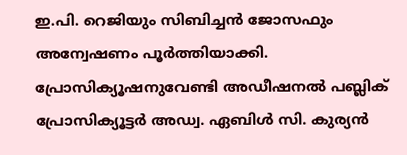ഇ.പി. റെജിയും സിബിച്ചൻ ജോസഫും അന്വേഷണം പൂർത്തിയാക്കി. പ്രോസിക്യൂഷനുവേണ്ടി അഡീഷനൽ പബ്ലിക് പ്രോസിക്യൂട്ടർ അഡ്വ. ഏബിൾ സി. കുര്യൻ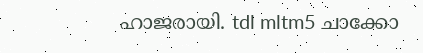ഹാജരായി. tdl mltm5 ചാക്കോ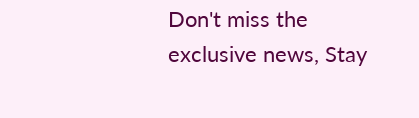Don't miss the exclusive news, Stay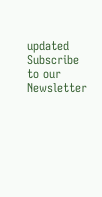updated
Subscribe to our Newsletter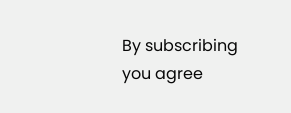By subscribing you agree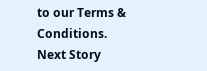to our Terms & Conditions.
Next Story